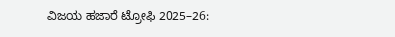ವಿಜಯ ಹಜಾರೆ ಟ್ರೋಫಿ 2025–26: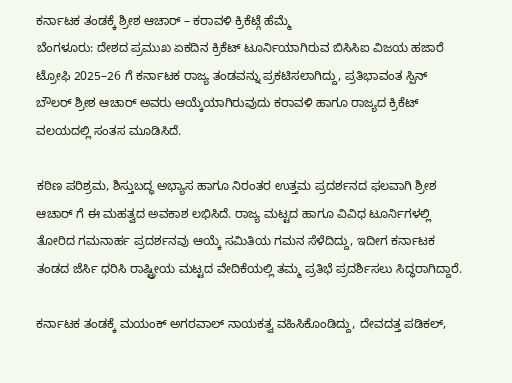ಕರ್ನಾಟಕ ತಂಡಕ್ಕೆ ಶ್ರೀಶ ಆಚಾರ್ – ಕರಾವಳಿ ಕ್ರಿಕೆಟ್ಗೆ ಹೆಮ್ಮೆ
ಬೆಂಗಳೂರು: ದೇಶದ ಪ್ರಮುಖ ಏಕದಿನ ಕ್ರಿಕೆಟ್ ಟೂರ್ನಿಯಾಗಿರುವ ಬಿಸಿಸಿಐ ವಿಜಯ ಹಜಾರೆ ಟ್ರೋಫಿ 2025–26 ಗೆ ಕರ್ನಾಟಕ ರಾಜ್ಯ ತಂಡವನ್ನು ಪ್ರಕಟಿಸಲಾಗಿದ್ದು, ಪ್ರತಿಭಾವಂತ ಸ್ಪಿನ್ ಬೌಲರ್ ಶ್ರೀಶ ಆಚಾರ್ ಅವರು ಆಯ್ಕೆಯಾಗಿರುವುದು ಕರಾವಳಿ ಹಾಗೂ ರಾಜ್ಯದ ಕ್ರಿಕೆಟ್ ವಲಯದಲ್ಲಿ ಸಂತಸ ಮೂಡಿಸಿದೆ.

ಕಠಿಣ ಪರಿಶ್ರಮ, ಶಿಸ್ತುಬದ್ಧ ಅಭ್ಯಾಸ ಹಾಗೂ ನಿರಂತರ ಉತ್ತಮ ಪ್ರದರ್ಶನದ ಫಲವಾಗಿ ಶ್ರೀಶ ಆಚಾರ್ ಗೆ ಈ ಮಹತ್ವದ ಅವಕಾಶ ಲಭಿಸಿದೆ. ರಾಜ್ಯ ಮಟ್ಟದ ಹಾಗೂ ವಿವಿಧ ಟೂರ್ನಿಗಳಲ್ಲಿ ತೋರಿದ ಗಮನಾರ್ಹ ಪ್ರದರ್ಶನವು ಆಯ್ಕೆ ಸಮಿತಿಯ ಗಮನ ಸೆಳೆದಿದ್ದು, ಇದೀಗ ಕರ್ನಾಟಕ ತಂಡದ ಜೆರ್ಸಿ ಧರಿಸಿ ರಾಷ್ಟ್ರೀಯ ಮಟ್ಟದ ವೇದಿಕೆಯಲ್ಲಿ ತಮ್ಮ ಪ್ರತಿಭೆ ಪ್ರದರ್ಶಿಸಲು ಸಿದ್ಧರಾಗಿದ್ದಾರೆ.

ಕರ್ನಾಟಕ ತಂಡಕ್ಕೆ ಮಯಂಕ್ ಅಗರವಾಲ್ ನಾಯಕತ್ವ ವಹಿಸಿಕೊಂಡಿದ್ದು, ದೇವದತ್ತ ಪಡಿಕಲ್,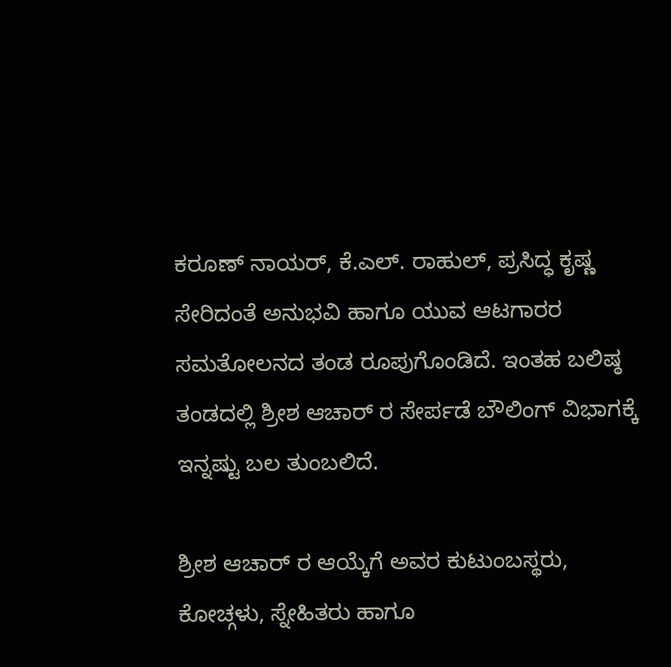ಕರೂಣ್ ನಾಯರ್, ಕೆ.ಎಲ್. ರಾಹುಲ್, ಪ್ರಸಿದ್ಧ ಕೃಷ್ಣ ಸೇರಿದಂತೆ ಅನುಭವಿ ಹಾಗೂ ಯುವ ಆಟಗಾರರ ಸಮತೋಲನದ ತಂಡ ರೂಪುಗೊಂಡಿದೆ. ಇಂತಹ ಬಲಿಷ್ಠ ತಂಡದಲ್ಲಿ ಶ್ರೀಶ ಆಚಾರ್ ರ ಸೇರ್ಪಡೆ ಬೌಲಿಂಗ್ ವಿಭಾಗಕ್ಕೆ ಇನ್ನಷ್ಟು ಬಲ ತುಂಬಲಿದೆ.

ಶ್ರೀಶ ಆಚಾರ್ ರ ಆಯ್ಕೆಗೆ ಅವರ ಕುಟುಂಬಸ್ಥರು, ಕೋಚ್ಗಳು, ಸ್ನೇಹಿತರು ಹಾಗೂ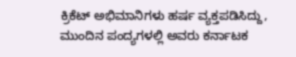ಕ್ರಿಕೆಟ್ ಅಭಿಮಾನಿಗಳು ಹರ್ಷ ವ್ಯಕ್ತಪಡಿಸಿದ್ದು, ಮುಂದಿನ ಪಂದ್ಯಗಳಲ್ಲಿ ಅವರು ಕರ್ನಾಟಕ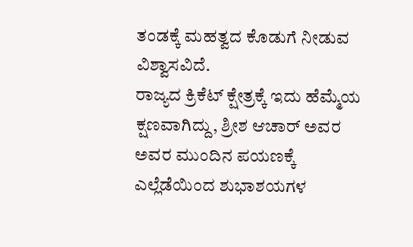ತಂಡಕ್ಕೆ ಮಹತ್ವದ ಕೊಡುಗೆ ನೀಡುವ ವಿಶ್ವಾಸವಿದೆ.
ರಾಜ್ಯದ ಕ್ರಿಕೆಟ್ ಕ್ಷೇತ್ರಕ್ಕೆ ಇದು ಹೆಮ್ಮೆಯ ಕ್ಷಣವಾಗಿದ್ದು, ಶ್ರೀಶ ಆಚಾರ್ ಅವರ ಅವರ ಮುಂದಿನ ಪಯಣಕ್ಕೆ ಎಲ್ಲೆಡೆಯಿಂದ ಶುಭಾಶಯಗಳ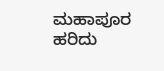ಮಹಾಪೂರ ಹರಿದು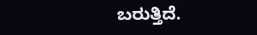ಬರುತ್ತಿದೆ.